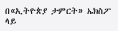በ«ኢትዮጵያ ታምርት» ኤክስፖ ላይ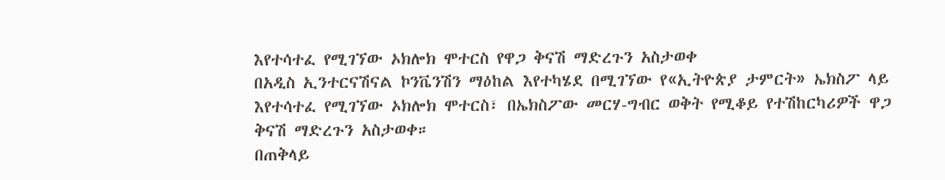እየተሳተፈ የሚገኘው ኦክሎክ ሞተርስ የዋጋ ቅናሽ ማድረጉን አስታወቀ
በአዲስ ኢንተርናሽናል ኮንቬንሽን ማዕከል እየተካሄደ በሚገኘው የ«ኢትዮጵያ ታምርት» ኤክስፖ ላይ እየተሳተፈ የሚገኘው ኦክሎክ ሞተርስ፣ በኤክስፖው መርሃ-ግብር ወቅት የሚቆይ የተሽከርካሪዎች ዋጋ ቅናሽ ማድረጉን አስታወቀ።
በጠቅላይ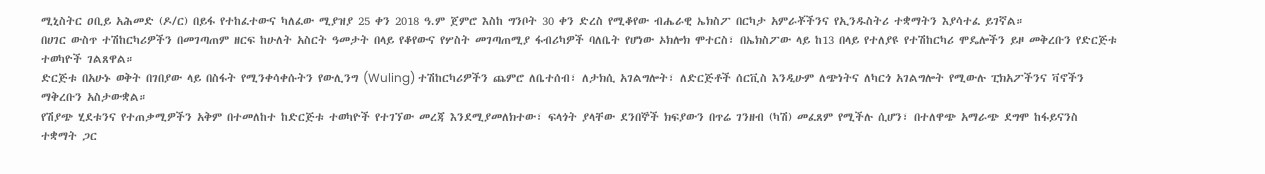ሚኒስትር ዐቢይ አሕመድ (ዶ/ር) በይፋ የተከፈተውና ካለፈው ሚያዝያ 25 ቀን 2018 ዓ.ም ጀምሮ እስከ ግንቦት 30 ቀን ድረስ የሚቆየው ብሔራዊ ኤክስፖ በርካታ አምራቾችንና የኢንዱስትሪ ተቋማትን እያሳተፈ ይገኛል።
በሀገር ውስጥ ተሽከርካሪዎችን በመገጣጠም ዘርፍ ከሁለት አስርት ዓመታት በላይ የቆየውና የሦስት መገጣጠሚያ ፋብሪካዎች ባለቤት የሆነው ኦክሎክ ሞተርስ፣ በኤክስፖው ላይ ከ13 በላይ የተለያዩ የተሽከርካሪ ሞዴሎችን ይዞ መቅረቡን የድርጅቱ ተወካዮች ገልጸዋል።
ድርጅቱ በአሁኑ ወቅት በገበያው ላይ በስፋት የሚንቀሳቀሱትን የውሊንግ (Wuling) ተሽከርካሪዎችን ጨምሮ ለቤተሰብ፣ ለታክሲ አገልግሎት፣ ለድርጅቶች ሰርቪስ እንዲሁም ለጭነትና ለካርጎ አገልግሎት የሚውሉ ፒክአፖችንና ቫኖችን ማቅረቡን አስታውቋል።
የሽያጭ ሂደቱንና የተጠቃሚዎችን አቅም በተመለከተ ከድርጅቱ ተወካዮች የተገኘው መረጃ እንደሚያመለክተው፣ ፍላጎት ያላቸው ደንበኞች ክፍያውን በጥሬ ገንዘብ (ካሽ) መፈጸም የሚችሉ ሲሆን፣ በተለዋጭ አማራጭ ደግሞ ከፋይናንስ ተቋማት ጋር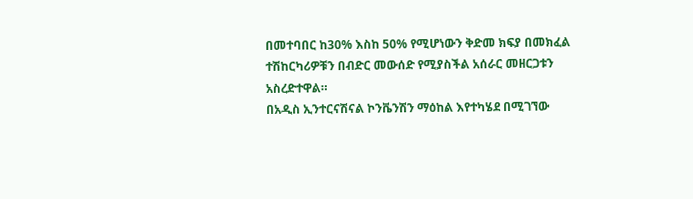በመተባበር ከ30% እስከ 50% የሚሆነውን ቅድመ ክፍያ በመክፈል ተሽከርካሪዎቹን በብድር መውሰድ የሚያስችል አሰራር መዘርጋቱን አስረድተዋል።
በአዲስ ኢንተርናሽናል ኮንቬንሽን ማዕከል እየተካሄደ በሚገኘው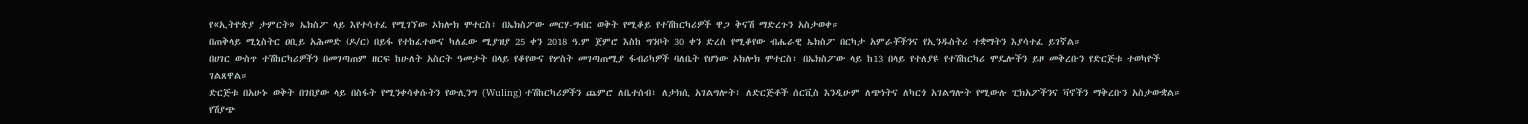የ«ኢትዮጵያ ታምርት» ኤክስፖ ላይ እየተሳተፈ የሚገኘው ኦክሎክ ሞተርስ፣ በኤክስፖው መርሃ-ግብር ወቅት የሚቆይ የተሽከርካሪዎች ዋጋ ቅናሽ ማድረጉን አስታወቀ።
በጠቅላይ ሚኒስትር ዐቢይ አሕመድ (ዶ/ር) በይፋ የተከፈተውና ካለፈው ሚያዝያ 25 ቀን 2018 ዓ.ም ጀምሮ እስከ ግንቦት 30 ቀን ድረስ የሚቆየው ብሔራዊ ኤክስፖ በርካታ አምራቾችንና የኢንዱስትሪ ተቋማትን እያሳተፈ ይገኛል።
በሀገር ውስጥ ተሽከርካሪዎችን በመገጣጠም ዘርፍ ከሁለት አስርት ዓመታት በላይ የቆየውና የሦስት መገጣጠሚያ ፋብሪካዎች ባለቤት የሆነው ኦክሎክ ሞተርስ፣ በኤክስፖው ላይ ከ13 በላይ የተለያዩ የተሽከርካሪ ሞዴሎችን ይዞ መቅረቡን የድርጅቱ ተወካዮች ገልጸዋል።
ድርጅቱ በአሁኑ ወቅት በገበያው ላይ በስፋት የሚንቀሳቀሱትን የውሊንግ (Wuling) ተሽከርካሪዎችን ጨምሮ ለቤተሰብ፣ ለታክሲ አገልግሎት፣ ለድርጅቶች ሰርቪስ እንዲሁም ለጭነትና ለካርጎ አገልግሎት የሚውሉ ፒክአፖችንና ቫኖችን ማቅረቡን አስታውቋል።
የሽያጭ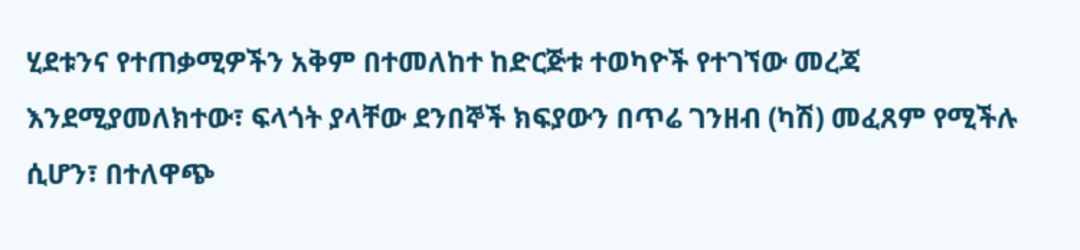ሂደቱንና የተጠቃሚዎችን አቅም በተመለከተ ከድርጅቱ ተወካዮች የተገኘው መረጃ እንደሚያመለክተው፣ ፍላጎት ያላቸው ደንበኞች ክፍያውን በጥሬ ገንዘብ (ካሽ) መፈጸም የሚችሉ ሲሆን፣ በተለዋጭ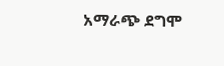አማራጭ ደግሞ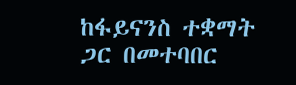ከፋይናንስ ተቋማት ጋር በመተባበር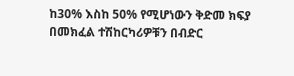ከ30% እስከ 50% የሚሆነውን ቅድመ ክፍያ በመክፈል ተሽከርካሪዎቹን በብድር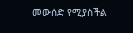መውሰድ የሚያስችል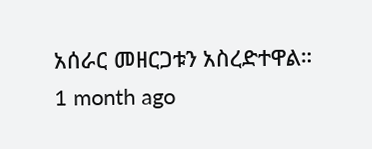አሰራር መዘርጋቱን አስረድተዋል።
1 month ago